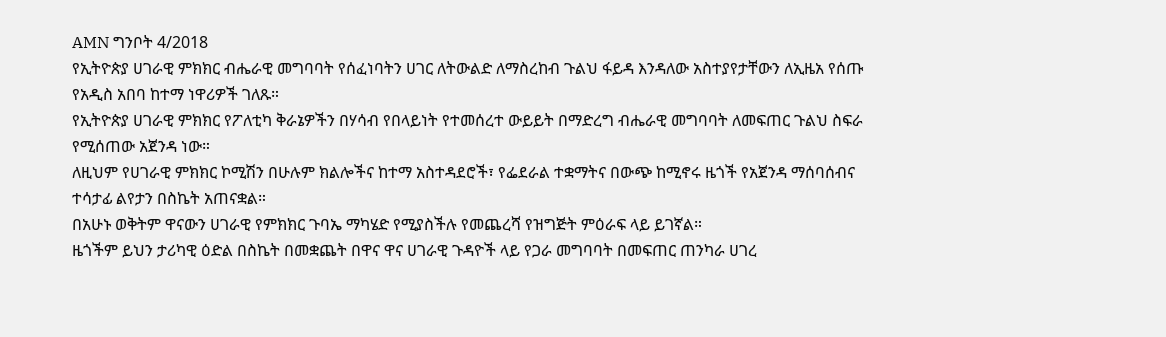AMN ግንቦት 4/2018
የኢትዮጵያ ሀገራዊ ምክክር ብሔራዊ መግባባት የሰፈነባትን ሀገር ለትውልድ ለማስረከብ ጉልህ ፋይዳ እንዳለው አስተያየታቸውን ለኢዜአ የሰጡ የአዲስ አበባ ከተማ ነዋሪዎች ገለጹ።
የኢትዮጵያ ሀገራዊ ምክክር የፖለቲካ ቅራኔዎችን በሃሳብ የበላይነት የተመሰረተ ውይይት በማድረግ ብሔራዊ መግባባት ለመፍጠር ጉልህ ስፍራ የሚሰጠው አጀንዳ ነው።
ለዚህም የሀገራዊ ምክክር ኮሚሽን በሁሉም ክልሎችና ከተማ አስተዳደሮች፣ የፌደራል ተቋማትና በውጭ ከሚኖሩ ዜጎች የአጀንዳ ማሰባሰብና ተሳታፊ ልየታን በስኬት አጠናቋል።
በአሁኑ ወቅትም ዋናውን ሀገራዊ የምክክር ጉባኤ ማካሄድ የሚያስችሉ የመጨረሻ የዝግጅት ምዕራፍ ላይ ይገኛል።
ዜጎችም ይህን ታሪካዊ ዕድል በስኬት በመቋጨት በዋና ዋና ሀገራዊ ጉዳዮች ላይ የጋራ መግባባት በመፍጠር ጠንካራ ሀገረ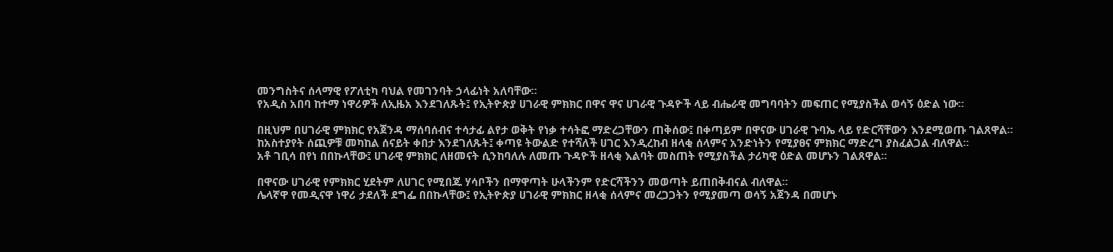መንግስትና ሰላማዊ የፖለቲካ ባህል የመገንባት ኃላፊነት አለባቸው።
የአዲስ አበባ ከተማ ነዋሪዎች ለኢዜአ እንደገለጹት፤ የኢትዮጵያ ሀገራዊ ምክክር በዋና ዋና ሀገራዊ ጉዳዮች ላይ ብሔራዊ መግባባትን መፍጠር የሚያስችል ወሳኝ ዕድል ነው።

በዚህም በሀገራዊ ምክክር የአጀንዳ ማሰባሰብና ተሳታፊ ልየታ ወቅት የነቃ ተሳትፎ ማድረጋቸውን ጠቅሰው፤ በቀጣይም በዋናው ሀገራዊ ጉባኤ ላይ የድርሻቸውን እንደሚወጡ ገልጸዋል።
ከአስተያየት ሰጪዎቹ መካከል ሰናይት ቀበታ እንደገለጹት፤ ቀጣዩ ትውልድ የተሻለች ሀገር እንዲረከብ ዘላቂ ሰላምና አንድነትን የሚያፀና ምክክር ማድረግ ያስፈልጋል ብለዋል።
አቶ ገቢሳ በየነ በበኩላቸው፤ ሀገራዊ ምክክር ለዘመናት ሲንከባለሉ ለመጡ ጉዳዮች ዘላቂ እልባት መስጠት የሚያስችል ታሪካዊ ዕድል መሆኑን ገልጸዋል።

በዋናው ሀገራዊ የምክክር ሂደትም ለሀገር የሚበጁ ሃሳቦችን በማዋጣት ሁላችንም የድርሻችንን መወጣት ይጠበቅብናል ብለዋል።
ሌላኛዋ የመዲናዋ ነዋሪ ታደለች ደግፌ በበኩላቸው፤ የኢትዮጵያ ሀገራዊ ምክክር ዘላቂ ሰላምና መረጋጋትን የሚያመጣ ወሳኝ አጀንዳ በመሆኑ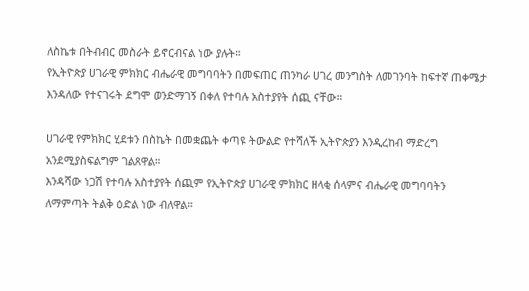ለስኬቱ በትብብር መስራት ይኖርብናል ነው ያሉት።
የኢትዮጵያ ሀገራዊ ምክክር ብሔራዊ መግባባትን በመፍጠር ጠንካራ ሀገረ መንግስት ለመገንባት ከፍተኛ ጠቀሜታ እንዳለው የተናገሩት ደግሞ ወንድማገኝ በቀለ የተባሉ አስተያየት ሰጪ ናቸው።

ሀገራዊ የምክክር ሂደቱን በስኬት በመቋጨት ቀጣዩ ትውልድ የተሻለች ኢትዮጵያን እንዲረከብ ማድረግ አንደሚያስፍልግም ገልጸዋል።
እንዳሻው ነጋሽ የተባሉ አስተያየት ሰጪም የኢትዮጵያ ሀገራዊ ምክክር ዘላቂ ሰላምና ብሔራዊ መግባባትን ለማምጣት ትልቅ ዕድል ነው ብለዋል።